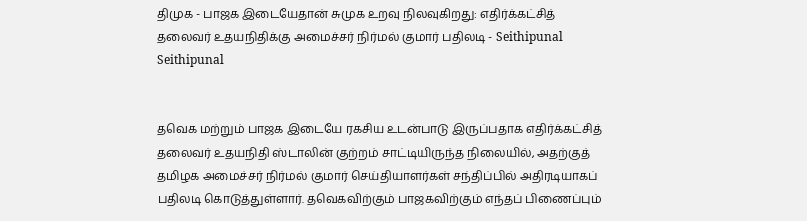திமுக - பாஜக இடையேதான் சுமுக உறவு நிலவுகிறது: எதிர்க்கட்சித் தலைவர் உதயநிதிக்கு அமைச்சர் நிர்மல் குமார் பதிலடி - Seithipunal
Seithipunal


தவெக மற்றும் பாஜக இடையே ரகசிய உடன்பாடு இருப்பதாக எதிர்க்கட்சித் தலைவர் உதயநிதி ஸ்டாலின் குற்றம் சாட்டியிருந்த நிலையில், அதற்குத் தமிழக அமைச்சர் நிர்மல் குமார் செய்தியாளர்கள் சந்திப்பில் அதிரடியாகப் பதிலடி கொடுத்துள்ளார். தவெகவிற்கும் பாஜகவிற்கும் எந்தப் பிணைப்பும்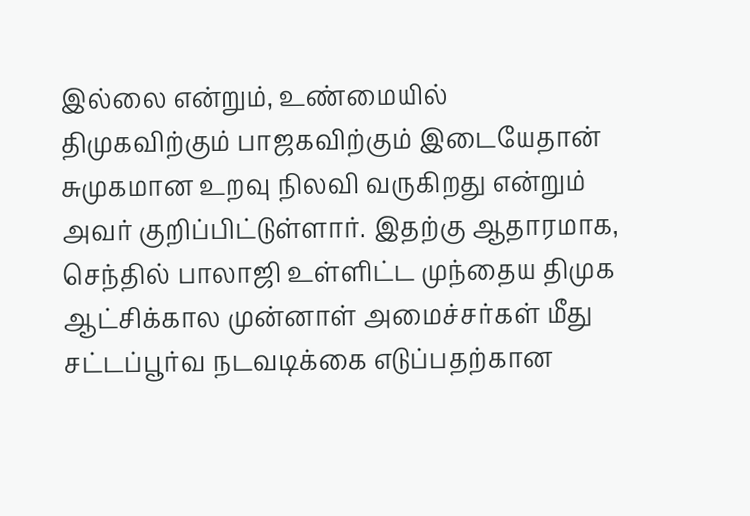இல்லை என்றும், உண்மையில் திமுகவிற்கும் பாஜகவிற்கும் இடையேதான் சுமுகமான உறவு நிலவி வருகிறது என்றும் அவர் குறிப்பிட்டுள்ளார். இதற்கு ஆதாரமாக, செந்தில் பாலாஜி உள்ளிட்ட முந்தைய திமுக ஆட்சிக்கால முன்னாள் அமைச்சர்கள் மீது சட்டப்பூர்வ நடவடிக்கை எடுப்பதற்கான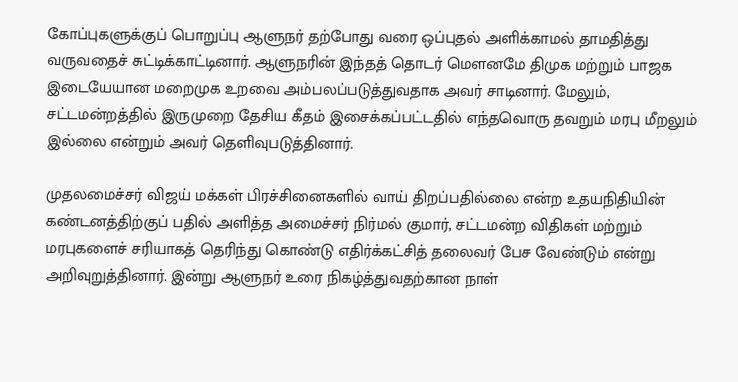கோப்புகளுக்குப் பொறுப்பு ஆளுநர் தற்போது வரை ஒப்புதல் அளிக்காமல் தாமதித்து வருவதைச் சுட்டிக்காட்டினார். ஆளுநரின் இந்தத் தொடர் மௌனமே திமுக மற்றும் பாஜக இடையேயான மறைமுக உறவை அம்பலப்படுத்துவதாக அவர் சாடினார். மேலும், சட்டமன்றத்தில் இருமுறை தேசிய கீதம் இசைக்கப்பட்டதில் எந்தவொரு தவறும் மரபு மீறலும் இல்லை என்றும் அவர் தெளிவுபடுத்தினார்.

முதலமைச்சர் விஜய் மக்கள் பிரச்சினைகளில் வாய் திறப்பதில்லை என்ற உதயநிதியின் கண்டனத்திற்குப் பதில் அளித்த அமைச்சர் நிர்மல் குமார், சட்டமன்ற விதிகள் மற்றும் மரபுகளைச் சரியாகத் தெரிந்து கொண்டு எதிர்க்கட்சித் தலைவர் பேச வேண்டும் என்று அறிவுறுத்தினார். இன்று ஆளுநர் உரை நிகழ்த்துவதற்கான நாள்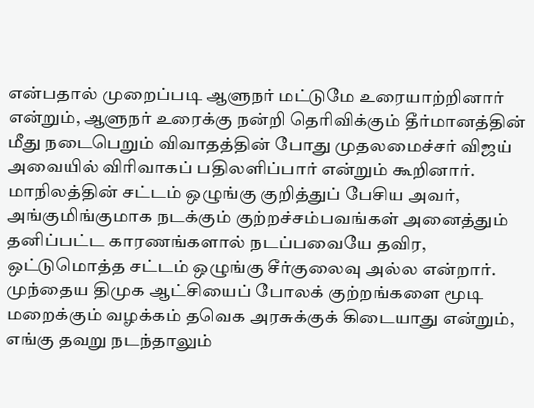என்பதால் முறைப்படி ஆளுநர் மட்டுமே உரையாற்றினார் என்றும், ஆளுநர் உரைக்கு நன்றி தெரிவிக்கும் தீர்மானத்தின் மீது நடைபெறும் விவாதத்தின் போது முதலமைச்சர் விஜய் அவையில் விரிவாகப் பதிலளிப்பார் என்றும் கூறினார். மாநிலத்தின் சட்டம் ஒழுங்கு குறித்துப் பேசிய அவர், அங்குமிங்குமாக நடக்கும் குற்றச்சம்பவங்கள் அனைத்தும் தனிப்பட்ட காரணங்களால் நடப்பவையே தவிர, ஒட்டுமொத்த சட்டம் ஒழுங்கு சீர்குலைவு அல்ல என்றார். முந்தைய திமுக ஆட்சியைப் போலக் குற்றங்களை மூடி மறைக்கும் வழக்கம் தவெக அரசுக்குக் கிடையாது என்றும், எங்கு தவறு நடந்தாலும்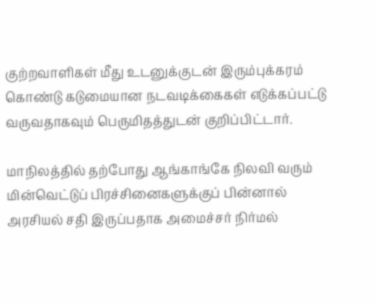குற்றவாளிகள் மீது உடனுக்குடன் இரும்புக்கரம் கொண்டு கடுமையான நடவடிக்கைகள் எடுக்கப்பட்டு வருவதாகவும் பெருமிதத்துடன் குறிப்பிட்டார்.

மாநிலத்தில் தற்போது ஆங்காங்கே நிலவி வரும் மின்வெட்டுப் பிரச்சினைகளுக்குப் பின்னால் அரசியல் சதி இருப்பதாக அமைச்சர் நிர்மல்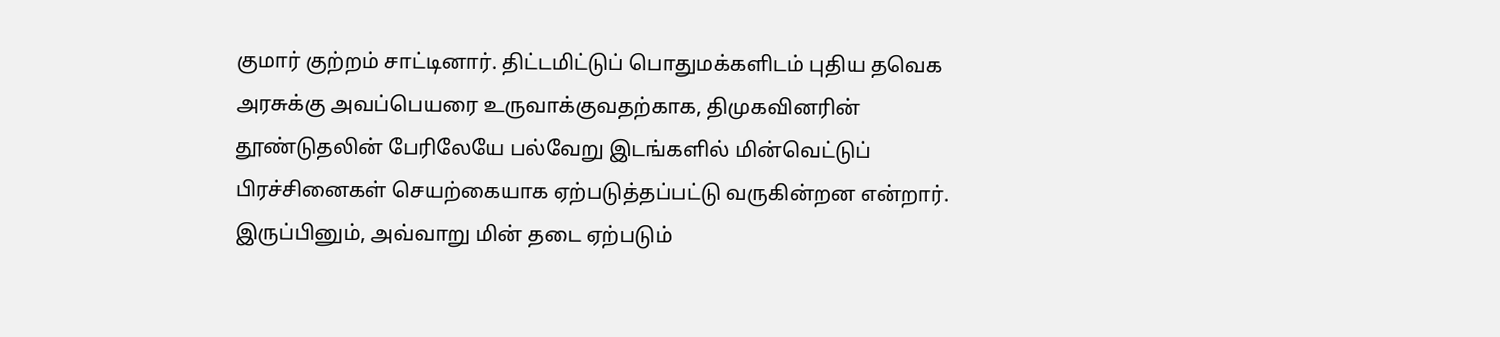குமார் குற்றம் சாட்டினார். திட்டமிட்டுப் பொதுமக்களிடம் புதிய தவெக அரசுக்கு அவப்பெயரை உருவாக்குவதற்காக, திமுகவினரின் தூண்டுதலின் பேரிலேயே பல்வேறு இடங்களில் மின்வெட்டுப் பிரச்சினைகள் செயற்கையாக ஏற்படுத்தப்பட்டு வருகின்றன என்றார். இருப்பினும், அவ்வாறு மின் தடை ஏற்படும்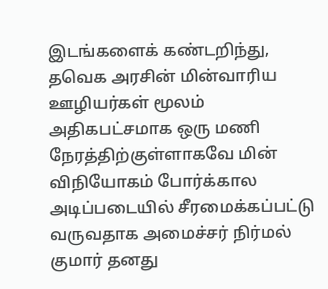இடங்களைக் கண்டறிந்து, தவெக அரசின் மின்வாரிய ஊழியர்கள் மூலம் அதிகபட்சமாக ஒரு மணி நேரத்திற்குள்ளாகவே மின் விநியோகம் போர்க்கால அடிப்படையில் சீரமைக்கப்பட்டு வருவதாக அமைச்சர் நிர்மல் குமார் தனது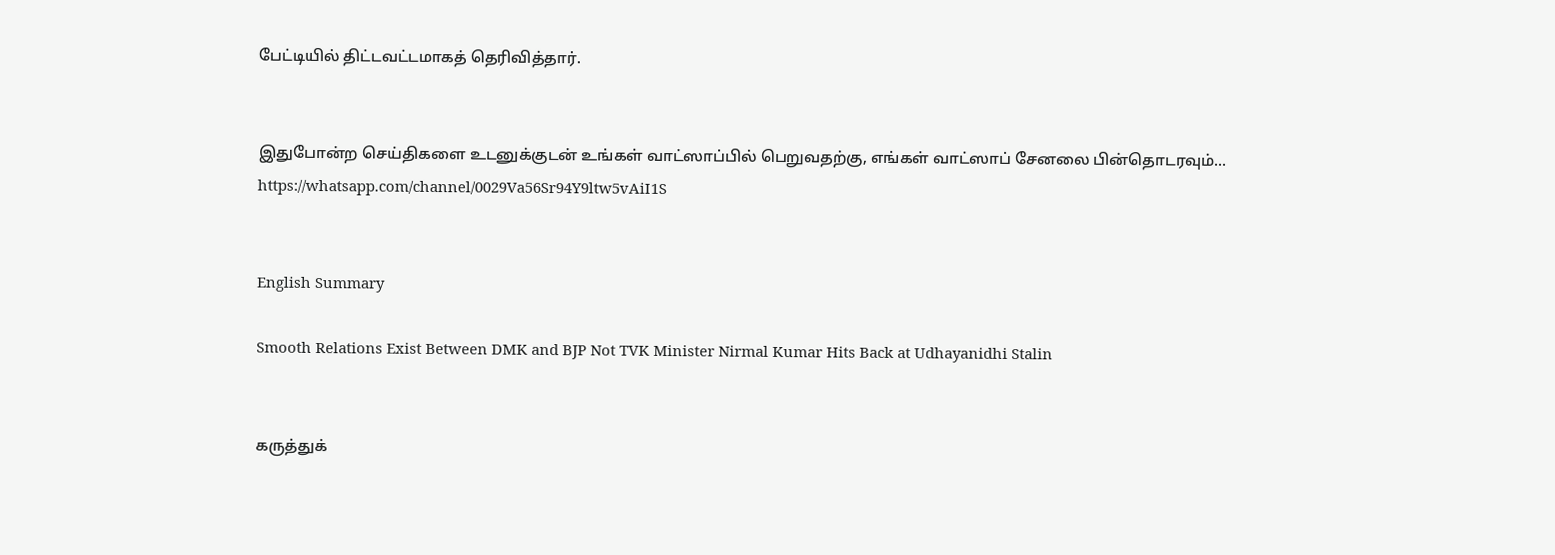பேட்டியில் திட்டவட்டமாகத் தெரிவித்தார்.


இதுபோன்ற செய்திகளை உடனுக்குடன் உங்கள் வாட்ஸாப்பில் பெறுவதற்கு, எங்கள் வாட்ஸாப் சேனலை பின்தொடரவும்... https://whatsapp.com/channel/0029Va56Sr94Y9ltw5vAiI1S


English Summary

Smooth Relations Exist Between DMK and BJP Not TVK Minister Nirmal Kumar Hits Back at Udhayanidhi Stalin


கருத்துக்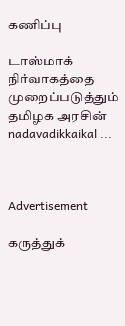கணிப்பு

டாஸ்மாக் நிர்வாகத்தை முறைப்படுத்தும் தமிழக அரசின் nadavadikkaikal ...



Advertisement

கருத்துக்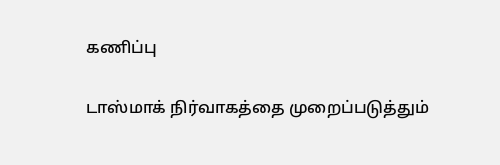கணிப்பு

டாஸ்மாக் நிர்வாகத்தை முறைப்படுத்தும்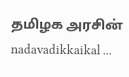தமிழக அரசின் nadavadikkaikal ...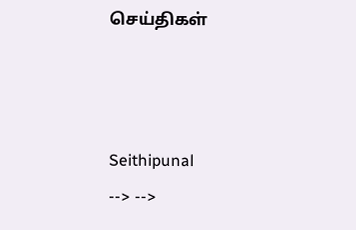செய்திகள்



Seithipunal
--> -->